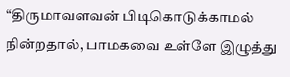“திருமாவளவன் பிடிகொடுக்காமல் நின்றதால், பாமகவை உள்ளே இழுத்து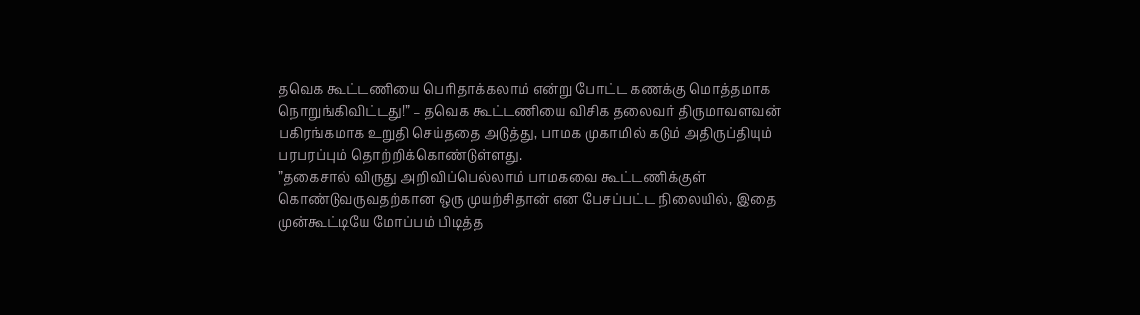தவெக கூட்டணியை பெரிதாக்கலாம் என்று போட்ட கணக்கு மொத்தமாக நொறுங்கிவிட்டது!” – தவெக கூட்டணியை விசிக தலைவர் திருமாவளவன் பகிரங்கமாக உறுதி செய்ததை அடுத்து, பாமக முகாமில் கடும் அதிருப்தியும் பரபரப்பும் தொற்றிக்கொண்டுள்ளது.
”தகைசால் விருது அறிவிப்பெல்லாம் பாமகவை கூட்டணிக்குள் கொண்டுவருவதற்கான ஒரு முயற்சிதான் என பேசப்பட்ட நிலையில், இதை முன்கூட்டியே மோப்பம் பிடித்த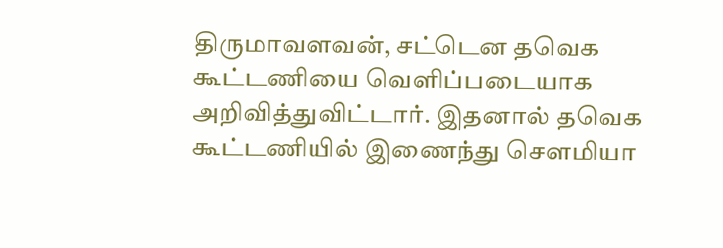திருமாவளவன், சட்டென தவெக கூட்டணியை வெளிப்படையாக அறிவித்துவிட்டார். இதனால் தவெக கூட்டணியில் இணைந்து சௌமியா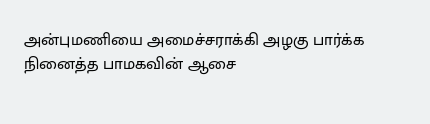அன்புமணியை அமைச்சராக்கி அழகு பார்க்க நினைத்த பாமகவின் ஆசை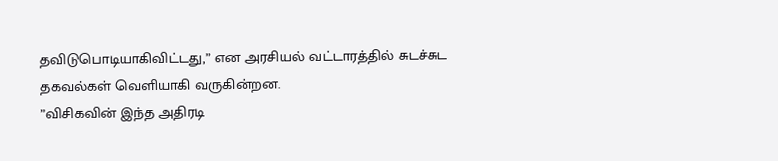தவிடுபொடியாகிவிட்டது,” என அரசியல் வட்டாரத்தில் சுடச்சுட தகவல்கள் வெளியாகி வருகின்றன.
”விசிகவின் இந்த அதிரடி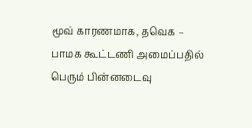மூவ் காரணமாக, தவெக – பாமக கூட்டணி அமைப்பதில் பெரும் பின்னடைவு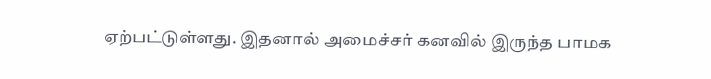ஏற்பட்டுள்ளது. இதனால் அமைச்சர் கனவில் இருந்த பாமக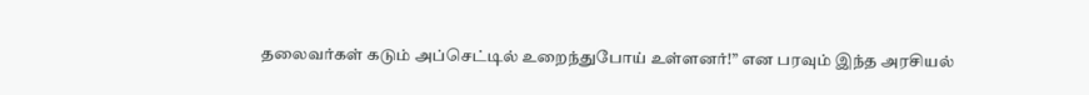தலைவர்கள் கடும் அப்செட்டில் உறைந்துபோய் உள்ளனர்!” என பரவும் இந்த அரசியல்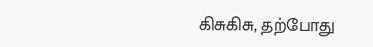கிசுகிசு, தற்போது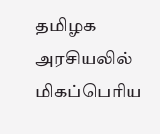தமிழக அரசியலில் மிகப்பெரிய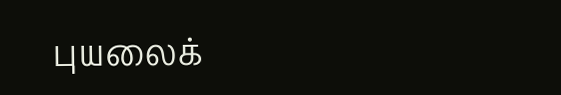புயலைக்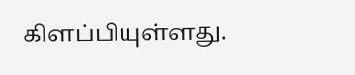கிளப்பியுள்ளது.